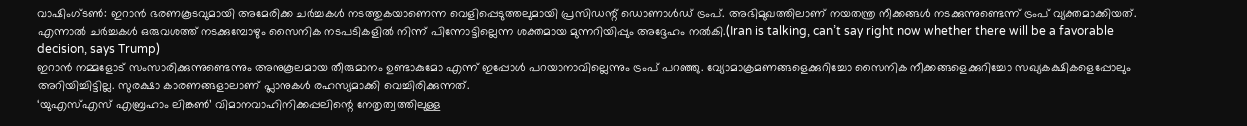വാഷിംഗ്ടൺ: ഇറാൻ ഭരണകൂടവുമായി അമേരിക്ക ചർച്ചകൾ നടത്തുകയാണെന്ന വെളിപ്പെടുത്തലുമായി പ്രസിഡന്റ് ഡൊണാൾഡ് ട്രംപ്. അഭിമുഖത്തിലാണ് നയതന്ത്ര നീക്കങ്ങൾ നടക്കുന്നുണ്ടെന്ന് ട്രംപ് വ്യക്തമാക്കിയത്. എന്നാൽ ചർച്ചകൾ ഒരുവശത്ത് നടക്കുമ്പോഴും സൈനിക നടപടികളിൽ നിന്ന് പിന്നോട്ടില്ലെന്ന ശക്തമായ മുന്നറിയിപ്പും അദ്ദേഹം നൽകി.(Iran is talking, can’t say right now whether there will be a favorable decision, says Trump)
ഇറാൻ നമ്മളോട് സംസാരിക്കുന്നുണ്ടെന്നും അനുകൂലമായ തീരുമാനം ഉണ്ടാകുമോ എന്ന് ഇപ്പോൾ പറയാനാവില്ലെന്നും ട്രംപ് പറഞ്ഞു. വ്യോമാക്രമണങ്ങളെക്കുറിച്ചോ സൈനിക നീക്കങ്ങളെക്കുറിച്ചോ സഖ്യകക്ഷികളെപ്പോലും അറിയിച്ചിട്ടില്ല. സുരക്ഷാ കാരണങ്ങളാലാണ് പ്ലാനുകൾ രഹസ്യമാക്കി വെച്ചിരിക്കുന്നത്.
‘യുഎസ്എസ് എബ്രഹാം ലിങ്കൺ’ വിമാനവാഹിനിക്കപ്പലിന്റെ നേതൃത്വത്തിലുള്ള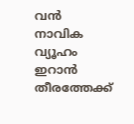വൻ നാവിക വ്യൂഹം ഇറാൻ തീരത്തേക്ക്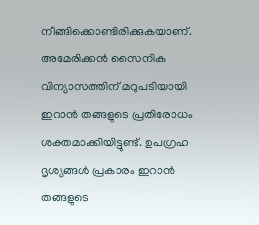നീങ്ങിക്കൊണ്ടിരിക്കുകയാണ്. അമേരിക്കൻ സൈനിക വിന്യാസത്തിന് മറുപടിയായി ഇറാൻ തങ്ങളുടെ പ്രതിരോധം ശക്തമാക്കിയിട്ടുണ്ട്. ഉപഗ്രഹ ദൃശ്യങ്ങൾ പ്രകാരം ഇറാൻ തങ്ങളുടെ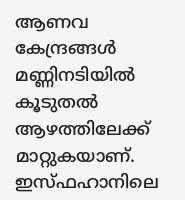ആണവ കേന്ദ്രങ്ങൾ മണ്ണിനടിയിൽ കൂടുതൽ ആഴത്തിലേക്ക് മാറ്റുകയാണ്. ഇസ്ഫഹാനിലെ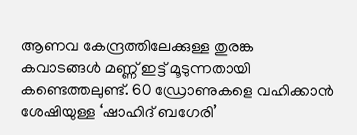ആണവ കേന്ദ്രത്തിലേക്കുള്ള തുരങ്ക കവാടങ്ങൾ മണ്ണ് ഇട്ട് മൂടുന്നതായി കണ്ടെത്തലുണ്ട്. 60 ഡ്രോണുകളെ വഹിക്കാൻ ശേഷിയുള്ള ‘ഷാഹിദ് ബഗേരി’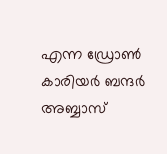എന്ന ഡ്രോൺ കാരിയർ ബന്ദർ അബ്ബാസ്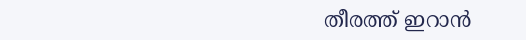തീരത്ത് ഇറാൻ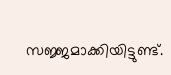സജ്ജമാക്കിയിട്ടുണ്ട്.